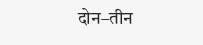दोन–तीन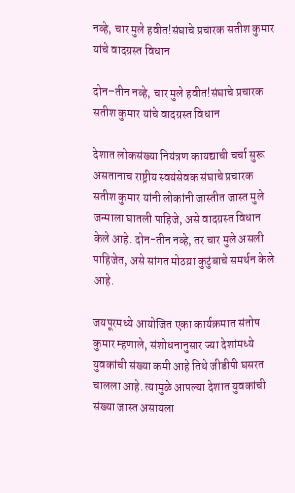नव्हे, चार मुले हवीत!संघाचे प्रचारक सतीश कुमार यांचे वादग्रस्त विधान

दोन–तीन नव्हे, चार मुले हवीत!संघाचे प्रचारक सतीश कुमार यांचे वादग्रस्त विधान

देशात लोकसंख्या नियंत्रण कायद्याची चर्चा सुरू असतानाच राष्ट्रीय स्वयंसेवक संघाचे प्रचारक सतीश कुमार यांनी लोकांनी जास्तीत जास्त मुले जन्माला घातली पाहिजे, असे वादग्रस्त विधान केले आहे. दोन-तीन नव्हे, तर चार मुले असली पाहिजेत, असे सांगत मोठय़ा कुटुंबाचे समर्थन केले आहे.

जयपूरमध्ये आयोजित एका कार्यक्रमात संतोष कुमार म्हणाले, संशोधनानुसार ज्या देशांमध्ये युवकांची संख्या कमी आहे तिथे जीडीपी घसरत चालला आहे. त्यामुळे आपल्या देशात युवकांची संख्या जास्त असायला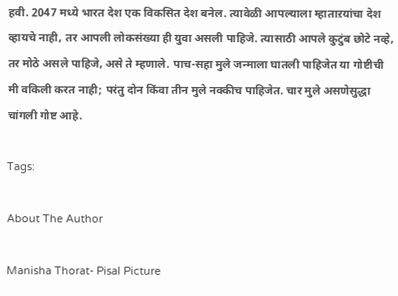हवी. 2047 मध्ये भारत देश एक विकसित देश बनेल. त्यावेळी आपल्याला म्हाताऱयांचा देश व्हायचे नाही, तर आपली लोकसंख्या ही युवा असली पाहिजे. त्यासाठी आपले कुटुंब छोटे नव्हे, तर मोठे असले पाहिजे, असे ते म्हणाले. पाच-सहा मुले जन्माला घातली पाहिजेत या गोष्टीची मी वकिली करत नाही; परंतु दोन किंवा तीन मुले नक्कीच पाहिजेत. चार मुले असणेसुद्धा चांगली गोष्ट आहे.

Tags:

About The Author

Manisha Thorat- Pisal Picture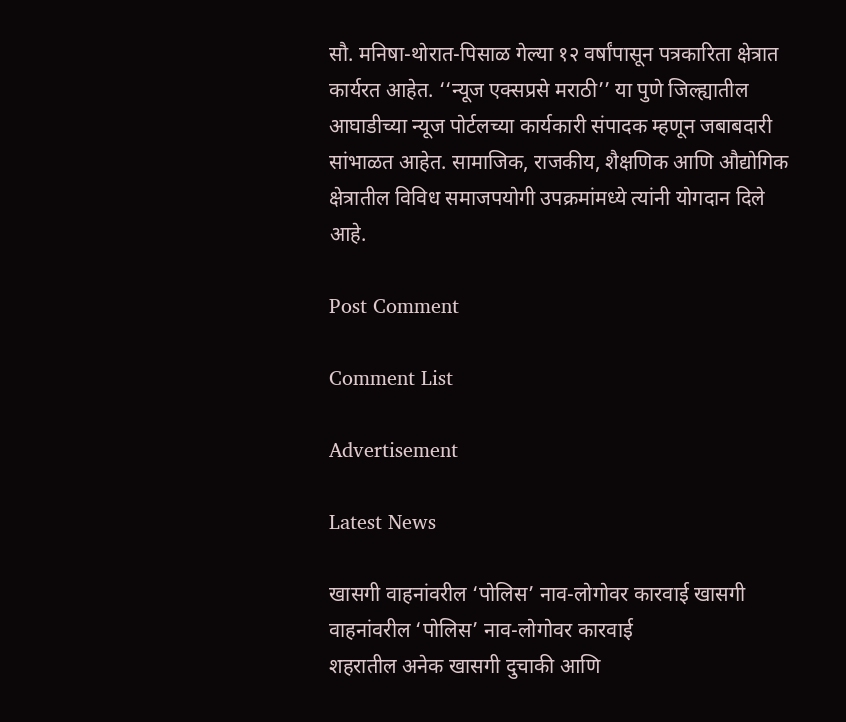सौ. मनिषा-थोरात-पिसाळ गेल्या १२ वर्षांपासून पत्रकारिता क्षेत्रात कार्यरत आहेत. ‘‘न्यूज एक्सप्रसे मराठी’’ या पुणे जिल्ह्यातील आघाडीच्या न्यूज पोर्टलच्या कार्यकारी संपादक म्हणून जबाबदारी सांभाळत आहेत. सामाजिक, राजकीय, शैक्षणिक आणि औद्योगिक क्षेत्रातील विविध समाजपयोगी उपक्रमांमध्ये त्यांनी योगदान दिले आहे.

Post Comment

Comment List

Advertisement

Latest News

खासगी वाहनांवरील ‘पोलिस’ नाव-लोगोवर कारवाई खासगी वाहनांवरील ‘पोलिस’ नाव-लोगोवर कारवाई
शहरातील अनेक खासगी दुचाकी आणि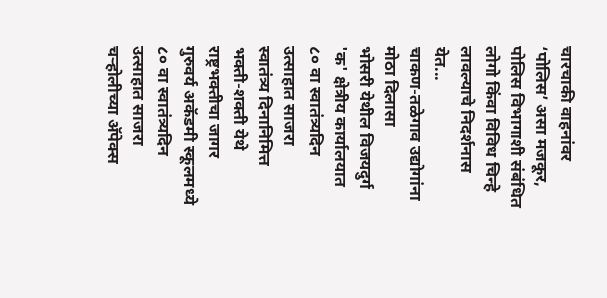चारचाकी वाहनांवर ‘पोलिस’ असा मजकूर, पोलिस विभागाशी संबंधित लोगो किंवा विविध चिन्हे लावल्याचे निदर्शनास येत...
चाकण-तळेगाव उद्योगांना मोठा दिलासा
भोसरी येथील विजयदुर्ग 'क' क्षेत्रीय कार्यालयात ८० वा स्वातंत्र्यदिन उत्साहात साजरा
स्वातंत्र्य दिनानिमित्त भक्ती-शक्ती येथे राष्ट्रभक्तीचा जागर
गुरुवर्य अकॅडमी स्कूलमध्ये ८० वा स्वातंत्र्यदिन उत्साहात साजरा
चऱ्होलीच्या अ‍ॅपेक्स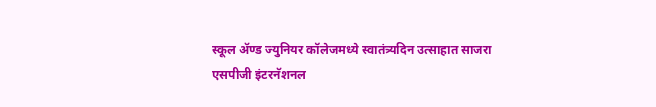स्कूल अ‍ॅण्ड ज्युनियर कॉलेजमध्ये स्वातंत्र्यदिन उत्साहात साजरा
एसपीजी इंटरनॅशनल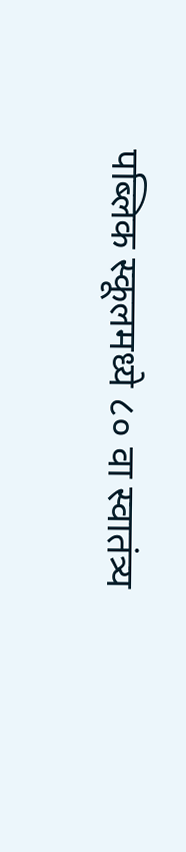पब्लिक स्कूलमध्ये ८० वा स्वातंत्र्य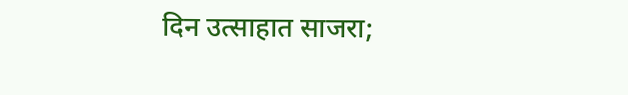दिन उत्साहात साजरा;